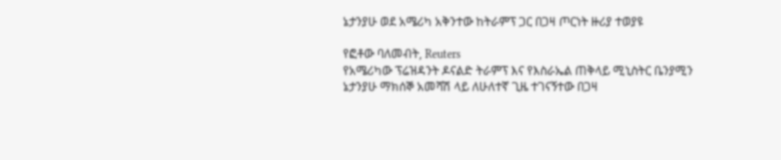ኔታንያሁ ወደ አሜሪካ አቅንተው ከትራምፕ ጋር በጋዛ ጦርነት ዙሪያ ተወያዩ

የፎቶው ባለመብት, Reuters
የአሜሪካው ፕሬዝዳንት ዶናልድ ትራምፕ እና የእስራኤል ጠቅላይ ሚኒስትር ቤንያሚን ኔታንያሁ ማክሰኞ አመሻሽ ላይ ለሁለተኛ ጊዜ ተገናኝተው በጋዛ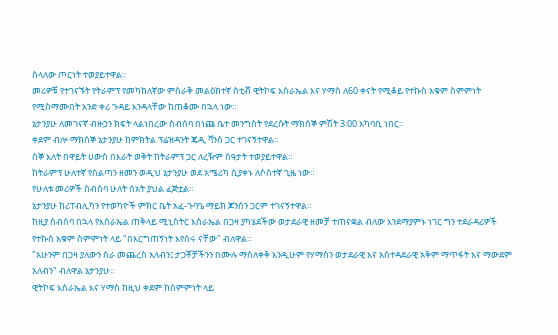ስላለው ጦርነት ተወያይተዋል።
መሪዎቹ የተገናኙት የትራምፕ የመካከለኛው ምስራቅ መልዕክተኛ ስቲቭ ዊትኮፍ እስራኤል እና ሃማስ ለ60 ቀናት የሚቆይ የተኩስ አቁም ስምምነት የሚስማሙበት አንድ ቀሪ ጉዳይ እንዳላቸው ከጠቆሙ በኋላ ነው።
ኔታንያሁ ለመገናኛ ብዙኃን ክፍት ላልነበረው ስብሰባ በነጩ ቤተ መንግስት የደረሱት ማክሰኞ ምሽት 3፡00 አካባቢ ነበር።
ቀደም ብሎ ማክሰኞ ኔታንያሁ ከምክትል ፕሬዝዳንት ጄዲ ቫንስ ጋር ተገናኝተዋል።
ሰኞ እለት በዋይት ሀውስ በእራት ወቅት ከትራምፕ ጋር ለረዥም ሰዓታት ተወያይተዋል።
ከትራምፕ ሁለተኛ የስልጣን ዘመን ወዲህ ኔታንያሁ ወደ አሜሪካ ሲያቀኑ ለሶስተኛ ጊዜ ነው።
የሁለቱ መሪዎች ስብሰባ ሁለት ሰአት ያህል ፈጅቷል።
ኔታንያሁ ከሪፐብሊካን የተወካዮች ምክር ቤት አፈ-ጉባዔ ማይክ ጆንሰን ጋርም ተገናኝተዋል።
ከዚያ ስብሰባ በኋላ የእስራኤል ጠቅላይ ሚኒስትር እስራኤል በጋዛ ያካሄደችው ወታደራዊ ዘመቻ ተጠናቋል ብለው እንደማያምኑ ነገር ግን ተደራዳሪዎች የተኩስ አቁም ስምምነት ላይ "በእርግጠኝነት እየሰሩ ናቸው" ብለዋል።
"አሁንም በጋዛ ያለውን ስራ መጨረስ አለብን፤ ታጋቾቻችንን በሙሉ ማስለቀቅ እንዲሁም የሃማስን ወታደራዊ እና አስተዳደራዊ አቅም ማጥፋት እና ማውደም አለብን" ብለዋል ኔታንያሁ።
ዊትኮፍ እስራኤል እና ሃማስ ከዚህ ቀደም ከስምምነት ላይ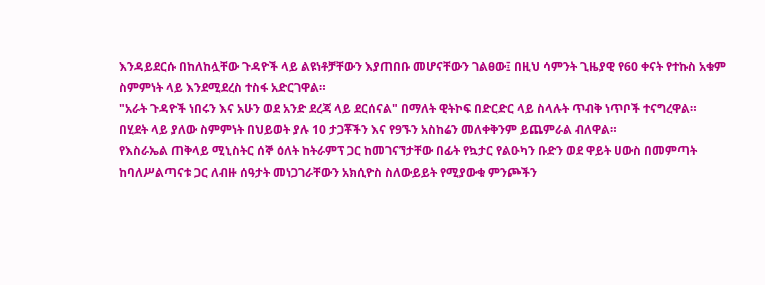እንዳይደርሱ በከለከሏቸው ጉዳዮች ላይ ልዩነቶቻቸውን እያጠበቡ መሆናቸውን ገልፀው፤ በዚህ ሳምንት ጊዜያዊ የ60 ቀናት የተኩስ አቁም ስምምነት ላይ እንደሚደረስ ተስፋ አድርገዋል።
"አራት ጉዳዮች ነበሩን እና አሁን ወደ አንድ ደረጃ ላይ ደርሰናል" በማለት ዊትኮፍ በድርድር ላይ ስላሉት ጥብቅ ነጥቦች ተናግረዋል።
በሂደት ላይ ያለው ስምምነት በህይወት ያሉ 10 ታጋቾችን እና የ9ኙን አስከሬን መለቀቅንም ይጨምራል ብለዋል።
የእስራኤል ጠቅላይ ሚኒስትር ሰኞ ዕለት ከትራምፕ ጋር ከመገናኘታቸው በፊት የኳታር የልዑካን ቡድን ወደ ዋይት ሀውስ በመምጣት ከባለሥልጣናቱ ጋር ለብዙ ሰዓታት መነጋገራቸውን አክሲዮስ ስለውይይት የሚያውቁ ምንጮችን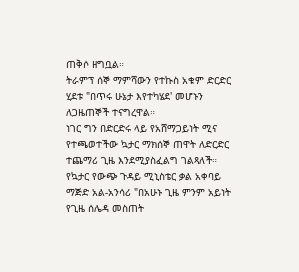ጠቅሶ ዘግቧል።
ትራምፕ ሰኞ ማምሻውን የተኩስ አቁም ድርድር ሂደቱ "በጥሩ ሁኔታ እየተካሄደ' መሆኑን ለጋዜጠኞች ተናግረዋል።
ነገር ግን በድርድሩ ላይ የአሸማጋይነት ሚና የተጫወተችው ኳታር ማክሰኞ ጠዋት ለድርድር ተጨማሪ ጊዜ እንደሚያስፈልግ ገልጻለች።
የኳታር የውጭ ጉዳይ ሚኒስቴር ቃል አቀባይ ማጅድ አል-አንሳሪ "በአሁኑ ጊዜ ምንም አይነት የጊዜ ሰሌዳ መስጠት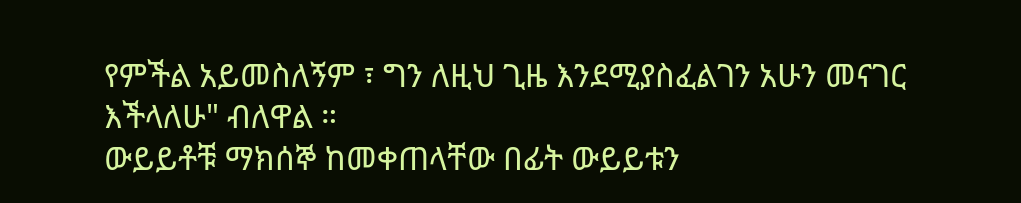የምችል አይመስለኝም ፣ ግን ለዚህ ጊዜ እንደሚያስፈልገን አሁን መናገር እችላለሁ" ብለዋል ።
ውይይቶቹ ማክሰኞ ከመቀጠላቸው በፊት ውይይቱን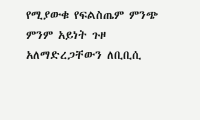የሚያውቁ የፍልስጤም ምንጭ ምንም አይነት ጉዞ አለማድረጋቸውን ለቢቢሲ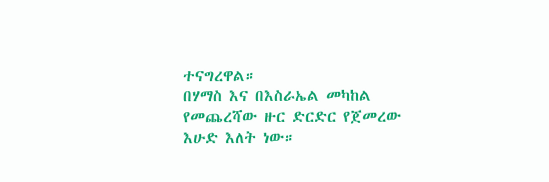ተናግረዋል።
በሃማስ እና በእስራኤል መካከል የመጨረሻው ዙር ድርድር የጀመረው እሁድ እለት ነው።